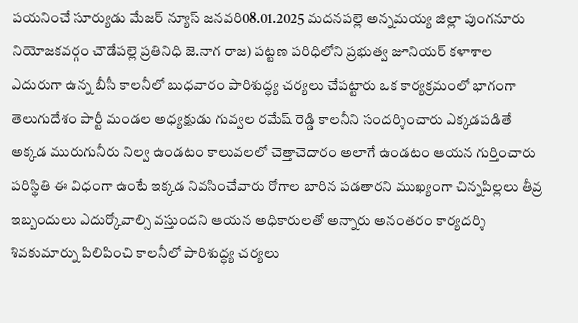పయనించే సూర్యుడు మేజర్ న్యూస్ జనవరి08.01.2025 మదనపల్లె అన్నమయ్య జిల్లా పుంగనూరు నియోజకవర్గం చౌడేపల్లె ప్రతినిధి జె.నాగ రాజ) పట్టణ పరిధిలోని ప్రభుత్వ జూనియర్ కళాశాల ఎదురుగా ఉన్న బీసీ కాలనీలో బుధవారం పారిశుద్ధ్య చర్యలు చేపట్టారు ఒక కార్యక్రమంలో భాగంగా తెలుగుదేశం పార్టీ మండల అధ్యక్షుడు గువ్వల రమేష్ రెడ్డి కాలనీని సందర్శించారు ఎక్కడపడితే అక్కడ మురుగునీరు నిల్వ ఉండటం కాలువలలో చెత్తాచెదారం అలాగే ఉండటం ఆయన గుర్తించారు పరిస్థితి ఈ విధంగా ఉంటే ఇక్కడ నివసించేవారు రోగాల బారిన పడతారని ముఖ్యంగా చిన్నపిల్లలు తీవ్ర ఇబ్బందులు ఎదుర్కోవాల్సి వస్తుందని ఆయన అధికారులతో అన్నారు అనంతరం కార్యదర్శి శివకుమార్ను పిలిపించి కాలనీలో పారిశుద్ధ్య చర్యలు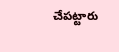చేపట్టారు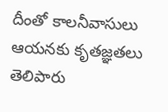దీంతో కాలనీవాసులు ఆయనకు కృతజ్ఞతలు తెలిపారు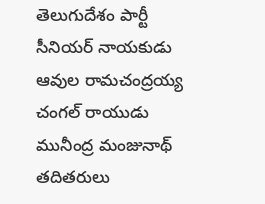తెలుగుదేశం పార్టీ సీనియర్ నాయకుడు ఆవుల రామచంద్రయ్య చంగల్ రాయుడు మునీంద్ర మంజునాథ్ తదితరులు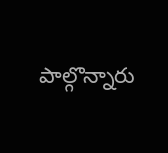పాల్గొన్నారు